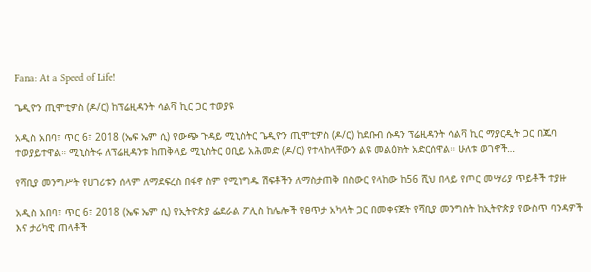Fana: At a Speed of Life!

ጌዲዮን ጢሞቲዎስ (ዶ/ር) ከፕሬዚዳንት ሳልቫ ኪር ጋር ተወያዩ

አዲስ አበባ፣ ጥር 6፣ 2018 (ኤፍ ኤም ሲ) የውጭ ጉዳይ ሚኒስትር ጌዲዮን ጢሞቲዎስ (ዶ/ር) ከደቡብ ሱዳን ፕሬዚዳንት ሳልቫ ኪር ማያርዲት ጋር በጁባ ተወያይተዋል። ሚኒስትሩ ለፕሬዚዳንቱ ከጠቅላይ ሚኒስትር ዐቢይ አሕመድ (ዶ/ር) የተላከላቸውን ልዩ መልዕክት አድርሰዋል። ሁለቱ ወገኖች…

የሻቢያ መንግሥት የሀገሪቱን ሰላም ለማደፍረስ በፋኖ ስም የሚነግዱ ሽፍቶችን ለማስታጠቅ በስውር የላከው ከ56 ሺህ በላይ የጦር መሣሪያ ጥይቶች ተያዙ

አዲስ አበባ፣ ጥር 6፣ 2018 (ኤፍ ኤም ሲ) የኢትዮጵያ ፌደራል ፖሊስ ከሌሎች የፀጥታ አካላት ጋር በመቀናጀት የሻቢያ መንግስት ከኢትዮጵያ የውስጥ ባንዳዎች እና ታሪካዊ ጠላቶች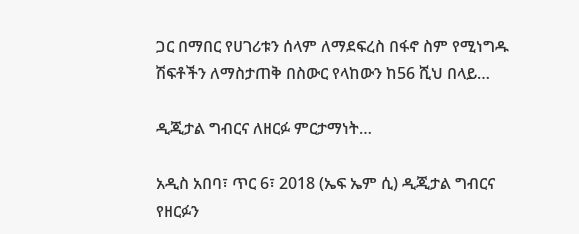ጋር በማበር የሀገሪቱን ሰላም ለማደፍረስ በፋኖ ስም የሚነግዱ ሽፍቶችን ለማስታጠቅ በስውር የላከውን ከ56 ሺህ በላይ…

ዲጂታል ግብርና ለዘርፉ ምርታማነት…

አዲስ አበባ፣ ጥር 6፣ 2018 (ኤፍ ኤም ሲ) ዲጂታል ግብርና የዘርፉን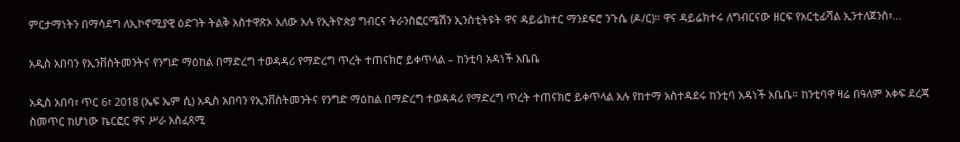ምርታማነትን በማሳደግ ለኢኮኖሚያዊ ዕድገት ትልቅ አስተዋጽኦ አለው አሉ የኢትዮጵያ ግብርና ትራንስፎርሜሽን ኢንስቲትዩት ዋና ዳይሬክተር ማንደፍሮ ንጉሴ (ዶ/ር)። ዋና ዳይሬክተሩ ለግብርናው ዘርፍ የአርቲፊሻል ኢንተለጀንስ፣…

አዲስ አበባን የኢንቨስትመንትና የንግድ ማዕከል በማድረግ ተወዳዳሪ የማድረግ ጥረት ተጠናክሮ ይቀጥላል – ከንቲባ አዳነች አቤቤ

አዲስ አበባ፣ ጥር 6፣ 2018 (ኤፍ ኤም ሲ) አዲስ አበባን የኢንቨስትመንትና የንግድ ማዕከል በማድረግ ተወዳዳሪ የማድረግ ጥረት ተጠናክሮ ይቀጥላል አሉ የከተማ አስተዳደሩ ከንቲባ አዳነች አቤቤ። ከንቲባዋ ዛሬ በዓለም አቀፍ ደረጃ ስመጥር ከሆነው ኬርፎር ዋና ሥራ አስፈጻሚ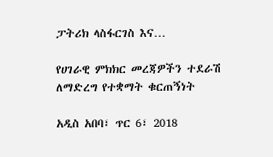ፓትሪክ ላስፋርገስ እና…

የሀገራዊ ምክክር መረጃዎችን ተደራሽ ለማድረግ የተቋማት ቁርጠኝነት

አዲስ አበባ፣ ጥር 6፣ 2018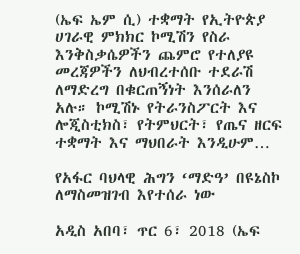(ኤፍ ኤም ሲ) ተቋማት የኢትዮጵያ ሀገራዊ ምክክር ኮሚሽን የስራ እንቅስቃሴዎችን ጨምሮ የተለያዩ መረጃዎችን ለህብረተሰቡ ተደራሽ ለማድረግ በቁርጠኝነት እንሰራለን አሉ። ኮሚሽኑ የትራንስፖርት እና ሎጂስቲክስ፣ የትምህርት፣ የጤና ዘርፍ ተቋማት እና ማህበራት እንዲሁም…

የአፋር ባህላዊ ሕግን ‘ማድዓ’ በዩኔስኮ ለማስመዝገብ እየተሰራ ነው

አዲስ አበባ፣ ጥር 6፣ 2018 (ኤፍ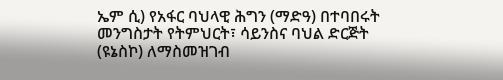ኤም ሲ) የአፋር ባህላዊ ሕግን (ማድዓ) በተባበሩት መንግስታት የትምህርት፣ ሳይንስና ባህል ድርጅት (ዩኔስኮ) ለማስመዝገብ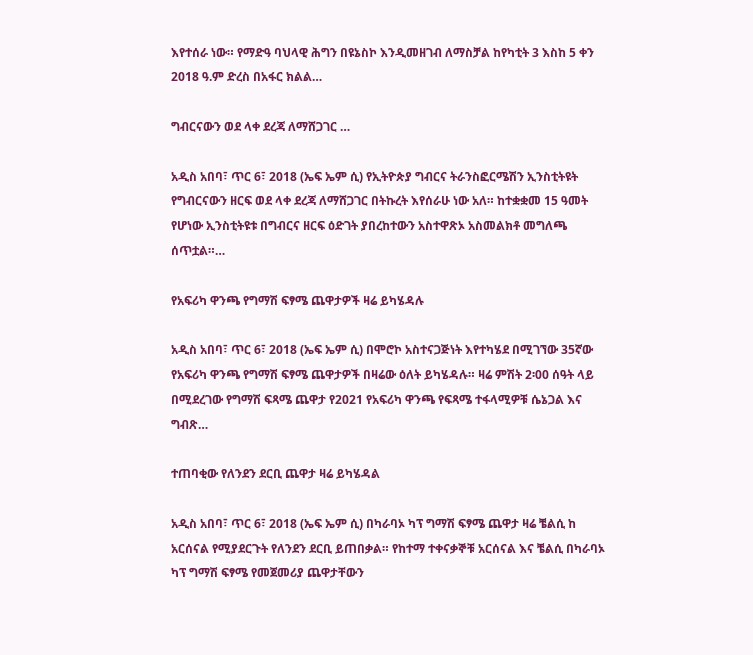እየተሰራ ነው። የማድዓ ባህላዊ ሕግን በዩኔስኮ እንዲመዘገብ ለማስቻል ከየካቲት 3 እስከ 5 ቀን 2018 ዓ.ም ድረስ በአፋር ክልል…

ግብርናውን ወደ ላቀ ደረጃ ለማሸጋገር …

አዲስ አበባ፣ ጥር 6፣ 2018 (ኤፍ ኤም ሲ) የኢትዮጵያ ግብርና ትራንስፎርሜሽን ኢንስቲትዩት የግብርናውን ዘርፍ ወደ ላቀ ደረጃ ለማሸጋገር በትኩረት እየሰራሁ ነው አለ። ከተቋቋመ 15 ዓመት የሆነው ኢንስቲትዩቱ በግብርና ዘርፍ ዕድገት ያበረከተውን አስተዋጽኦ አስመልክቶ መግለጫ ሰጥቷል።…

የአፍሪካ ዋንጫ የግማሽ ፍፃሜ ጨዋታዎች ዛሬ ይካሄዳሉ

አዲስ አበባ፣ ጥር 6፣ 2018 (ኤፍ ኤም ሲ) በሞሮኮ አስተናጋጅነት እየተካሄደ በሚገኘው 35ኛው የአፍሪካ ዋንጫ የግማሽ ፍፃሜ ጨዋታዎች በዛሬው ዕለት ይካሄዳሉ። ዛሬ ምሽት 2፡00 ሰዓት ላይ በሚደረገው የግማሽ ፍጻሜ ጨዋታ የ2021 የአፍሪካ ዋንጫ የፍጻሜ ተፋላሚዎቹ ሴኔጋል እና ግብጽ…

ተጠባቂው የለንደን ደርቢ ጨዋታ ዛሬ ይካሄዳል

አዲስ አበባ፣ ጥር 6፣ 2018 (ኤፍ ኤም ሲ) በካራባኦ ካፕ ግማሽ ፍፃሜ ጨዋታ ዛሬ ቼልሲ ከ አርሰናል የሚያደርጉት የለንደን ደርቢ ይጠበቃል። የከተማ ተቀናቃኞቹ አርሰናል እና ቼልሲ በካራባኦ ካፕ ግማሽ ፍፃሜ የመጀመሪያ ጨዋታቸውን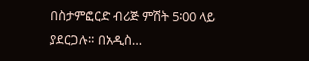በስታምፎርድ ብሪጅ ምሽት 5፡00 ላይ ያደርጋሉ። በአዲስ…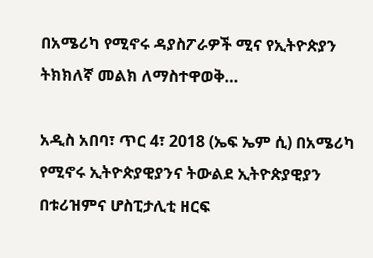በአሜሪካ የሚኖሩ ዳያስፖራዎች ሚና የኢትዮጵያን ትክክለኛ መልክ ለማስተዋወቅ…

አዲስ አበባ፣ ጥር 4፣ 2018 (ኤፍ ኤም ሲ) በአሜሪካ የሚኖሩ ኢትዮጵያዊያንና ትውልደ ኢትዮጵያዊያን በቱሪዝምና ሆስፒታሊቲ ዘርፍ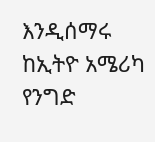እንዲሰማሩ ከኢትዮ አሜሪካ የንግድ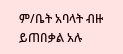ም/ቤት አባላት ብዙ ይጠበቃል አሉ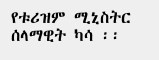የቱሪዝም ሚኒስትር ሰላማዊት ካሳ ፡፡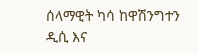ሰላማዊት ካሳ ከዋሽንግተን ዲሲ እና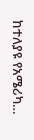ከተለያዩ የአሜሪካ…